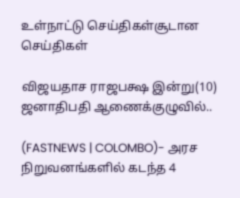உள்நாட்டு செய்திகள்சூடான செய்திகள்

விஜயதாச ராஜபக்ஷ இன்று(10) ஜனாதிபதி ஆணைக்குழுவில்..

(FASTNEWS | COLOMBO)- அரச நிறுவனங்களில் கடந்த 4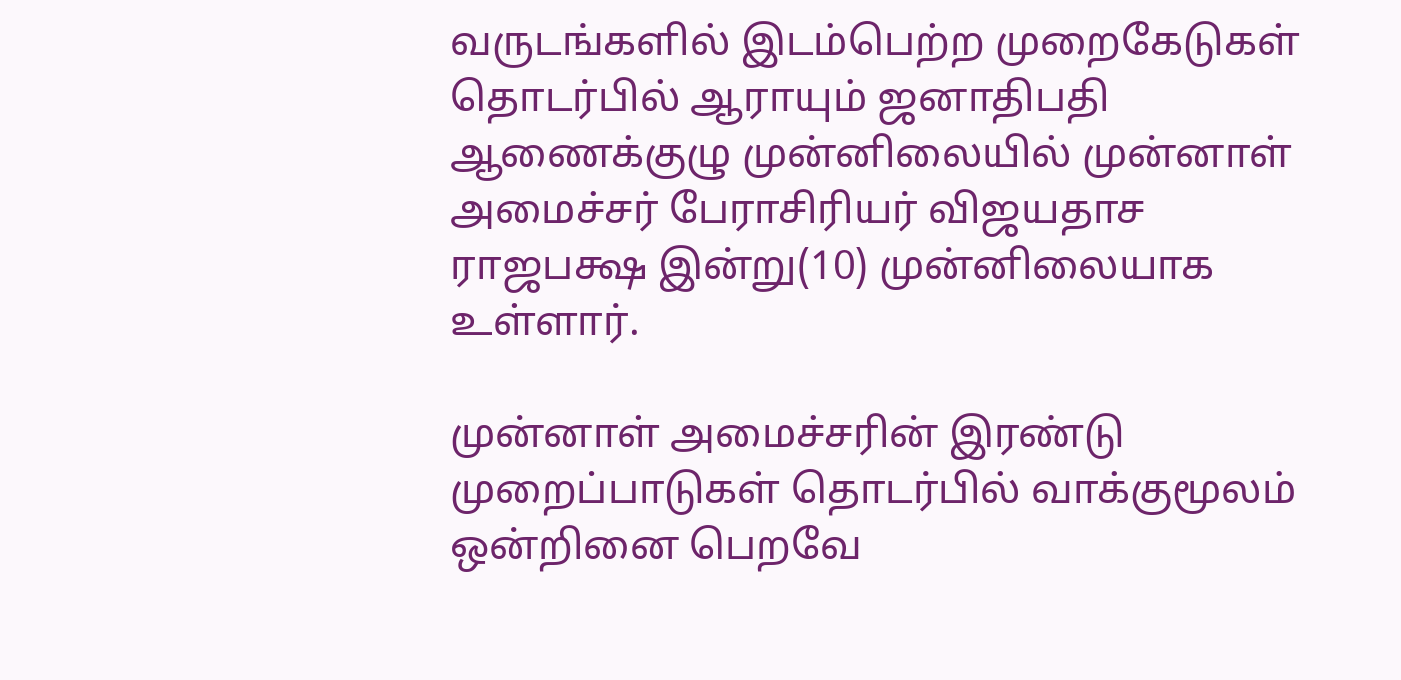வருடங்களில் இடம்பெற்ற முறைகேடுகள் தொடர்பில் ஆராயும் ஜனாதிபதி ஆணைக்குழு முன்னிலையில் முன்னாள் அமைச்சர் பேராசிரியர் விஜயதாச ராஜபக்ஷ இன்று(10) முன்னிலையாக உள்ளார்.

முன்னாள் அமைச்சரின் இரண்டு முறைப்பாடுகள் தொடர்பில் வாக்குமூலம் ஒன்றினை பெறவே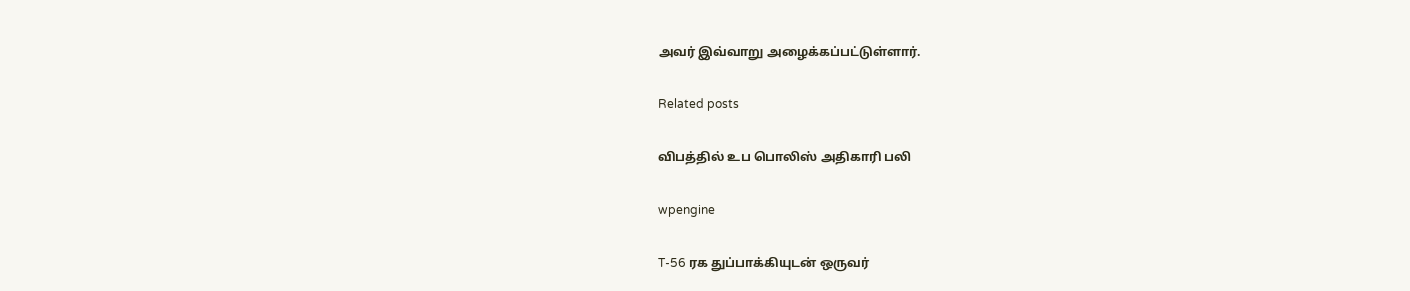அவர் இவ்வாறு அழைக்கப்பட்டுள்ளார்.

Related posts

விபத்தில் உப பொலிஸ் அதிகாரி பலி

wpengine

T-56 ரக துப்பாக்கியுடன் ஒருவர்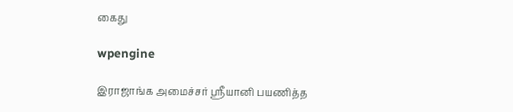கைது

wpengine

இராஜாங்க அமைச்சர் ஶ்ரீயானி பயணித்த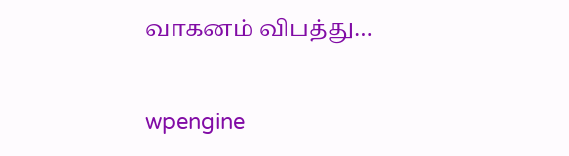வாகனம் விபத்து…

wpengine